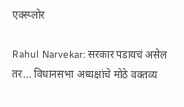एक्स्प्लोर

Rahul Narvekar: सरकार पडायचं असेल तर... विधानसभा अध्यक्षांचे मोठे वक्तव्य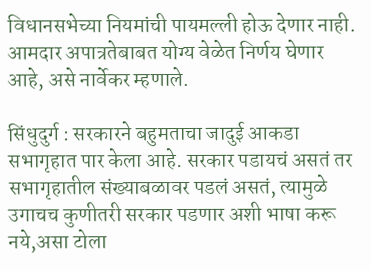विधानसभेच्या नियमांची पायमल्ली होऊ देणार नाही. आमदार अपात्रतेबाबत योग्य वेळेत निर्णय घेणार  आहे, असे नार्वेकर म्हणाले.

सिंधुदुर्ग : सरकारने बहुमताचा जादुई आकडा सभागृहात पार केला आहे. सरकार पडायचं असतं तर सभागृहातील संख्याबळावर पडलं असतं, त्यामुळे उगाचच कुणीतरी सरकार पडणार अशी भाषा करू नये,असा टोला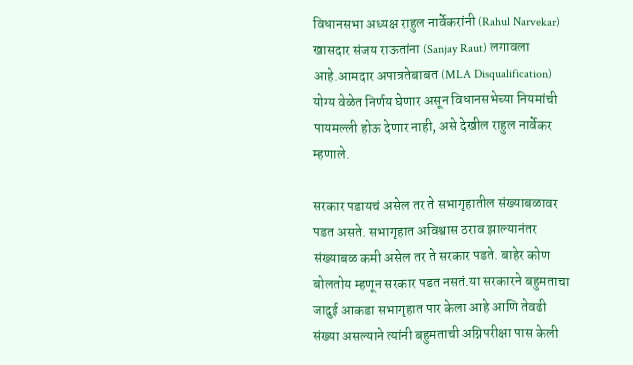विधानसभा अध्यक्ष राहुल नार्वेकरांनी (Rahul Narvekar)  खासदार संजय राऊतांना (Sanjay Raut) लगावला आहे.आमदार अपात्रतेबाबत (MLA Disqualification) योग्य वेळेत निर्णय घेणार असून विधानसभेच्या नियमांची पायमल्ली होऊ देणार नाही, असे देखील राहुल नार्वेकर  म्हणाले.

सरकार पडायचं असेल तर ते सभागृहातील संख्याबळावर पडत असते. सभागृहात अविश्वास ठराव झाल्यानंतर संख्याबळ कमी असेल तर ते सरकार पडते. बाहेर कोण बोलतोय म्हणून सरकार पडत नसतं.या सरकारने बहुमताचा जादुई आकडा सभागृहात पार केला आहे आणि तेवढी संख्या असल्याने त्यांनी बहुमताची अग्निपरीक्षा पास केली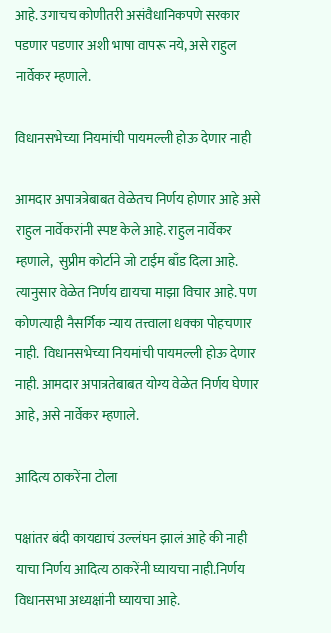आहे. उगाचच कोणीतरी असंवैधानिकपणे सरकार पडणार पडणार अशी भाषा वापरू नये, असे राहुल नार्वेकर म्हणाले.

विधानसभेच्या नियमांची पायमल्ली होऊ देणार नाही

आमदार अपात्रत्रेबाबत वेळेतच निर्णय होणार आहे असे  राहुल नार्वेकरांनी स्पष्ट केले आहे. राहुल नार्वेकर म्हणाले,  सुप्रीम कोर्टाने जो टाईम बाँड दिला आहे. त्यानुसार वेळेत निर्णय द्यायचा माझा विचार आहे. पण कोणत्याही नैसर्गिक न्याय तत्त्वाला धक्का पोहचणार नाही.  विधानसभेच्या नियमांची पायमल्ली होऊ देणार नाही. आमदार अपात्रतेबाबत योग्य वेळेत निर्णय घेणार  आहे, असे नार्वेकर म्हणाले.

आदित्य ठाकरेंना टोला

पक्षांतर बंदी कायद्याचं उल्लंघन झालं आहे की नाही याचा निर्णय आदित्य ठाकरेंनी घ्यायचा नाही.निर्णय विधानसभा अध्यक्षांनी घ्यायचा आहे.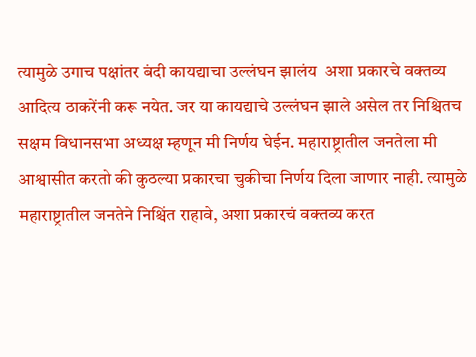त्यामुळे उगाच पक्षांतर बंदी कायद्याचा उल्लंघन झालंय  अशा प्रकारचे वक्तव्य आदित्य ठाकरेंनी करू नयेत. जर या कायद्याचे उल्लंघन झाले असेल तर निश्चितच सक्षम विधानसभा अध्यक्ष म्हणून मी निर्णय घेईन. महाराष्ट्रातील जनतेला मी आश्वासीत करतो की कुठल्या प्रकारचा चुकीचा निर्णय दिला जाणार नाही. त्यामुळे महाराष्ट्रातील जनतेने निश्चिंत राहावे, अशा प्रकारचं वक्तव्य करत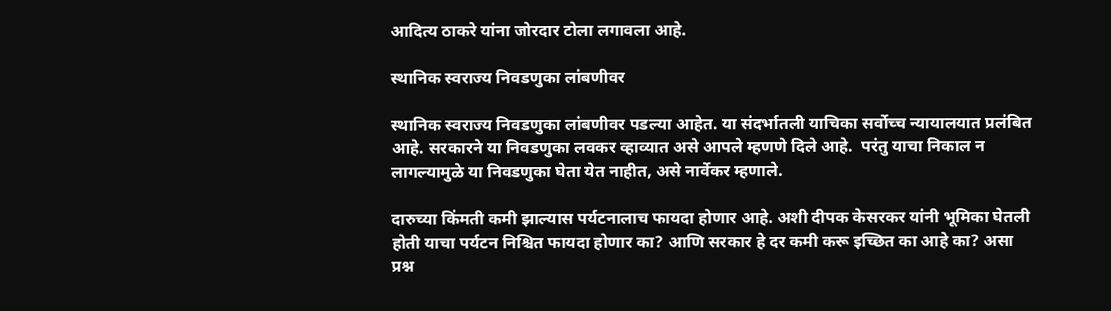आदित्य ठाकरे यांना जोरदार टोला लगावला आहे.

स्थानिक स्वराज्य निवडणुका लांबणीवर

स्थानिक स्वराज्य निवडणुका लांबणीवर पडल्या आहेत. या संदर्भातली याचिका सर्वोच्च न्यायालयात प्रलंबित आहे. सरकारने या निवडणुका लवकर व्हाव्यात असे आपले म्हणणे दिले आहे.  परंतु याचा निकाल न लागल्यामुळे या निवडणुका घेता येत नाहीत, असे नार्वेकर म्हणाले.

दारुच्या किंमती कमी झाल्यास पर्यटनालाच फायदा होणार आहे. अशी दीपक केसरकर यांनी भूमिका घेतली होती याचा पर्यटन निश्चित फायदा होणार का? आणि सरकार हे दर कमी करू इच्छित का आहे का? असा प्रश्न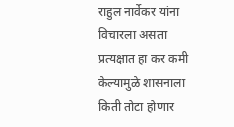राहुल नार्वेकर यांना विचारला असता प्रत्यक्षात हा कर कमी केल्यामुळे शासनाला किती तोटा होणार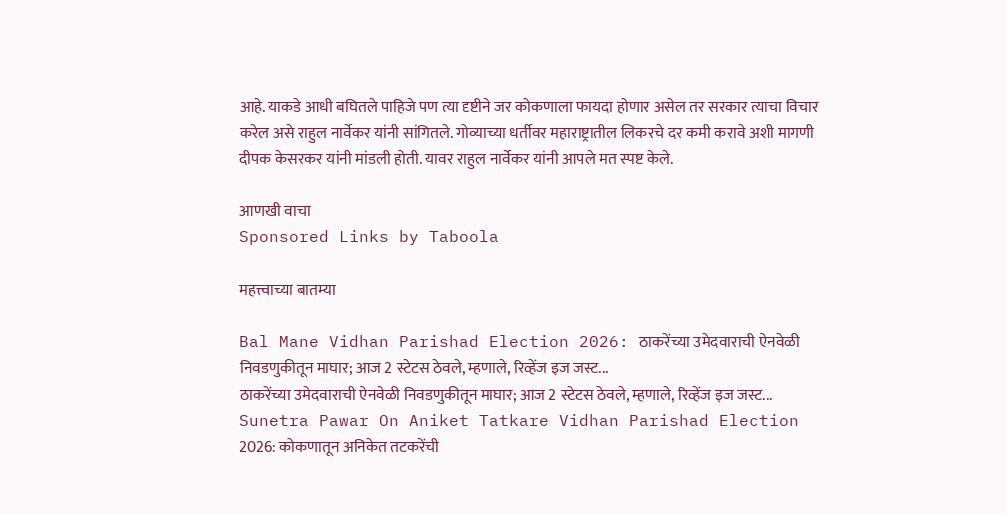आहे. याकडे आधी बघितले पाहिजे पण त्या दृष्टीने जर कोकणाला फायदा होणार असेल तर सरकार त्याचा विचार करेल असे राहुल नार्वेकर यांनी सांगितले. गोव्याच्या धर्तीवर महाराष्ट्रातील लिकरचे दर कमी करावे अशी मागणी दीपक केसरकर यांनी मांडली होती. यावर राहुल नार्वेकर यांनी आपले मत स्पष्ट केले.

आणखी वाचा
Sponsored Links by Taboola

महत्त्वाच्या बातम्या

Bal Mane Vidhan Parishad Election 2026: ठाकरेंच्या उमेदवाराची ऐनवेळी निवडणुकीतून माघार; आज 2 स्टेटस ठेवले, म्हणाले, रिव्हेंज इज जस्ट...
ठाकरेंच्या उमेदवाराची ऐनवेळी निवडणुकीतून माघार; आज 2 स्टेटस ठेवले, म्हणाले, रिव्हेंज इज जस्ट...
Sunetra Pawar On Aniket Tatkare Vidhan Parishad Election 2026: कोकणातून अनिकेत तटकरेंची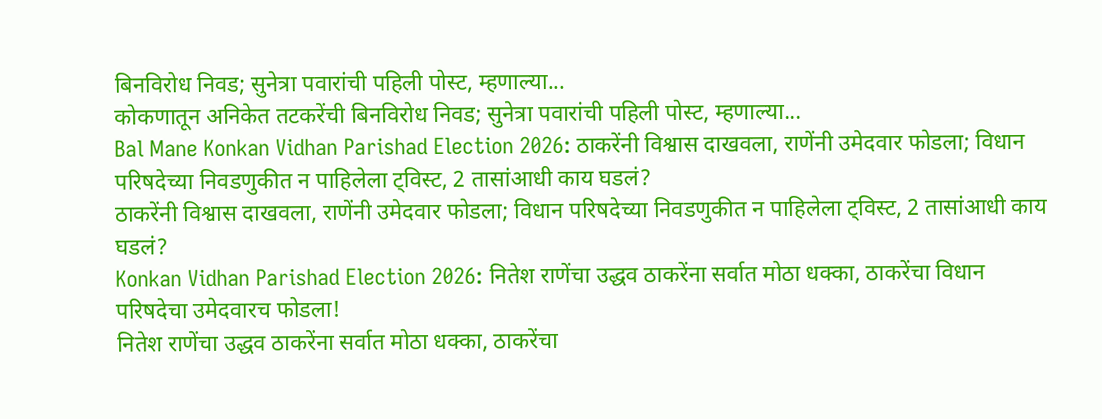बिनविरोध निवड; सुनेत्रा पवारांची पहिली पोस्ट, म्हणाल्या...
कोकणातून अनिकेत तटकरेंची बिनविरोध निवड; सुनेत्रा पवारांची पहिली पोस्ट, म्हणाल्या...
Bal Mane Konkan Vidhan Parishad Election 2026: ठाकरेंनी विश्वास दाखवला, राणेंनी उमेदवार फोडला; विधान परिषदेच्या निवडणुकीत न पाहिलेला ट्विस्ट, 2 तासांआधी काय घडलं?
ठाकरेंनी विश्वास दाखवला, राणेंनी उमेदवार फोडला; विधान परिषदेच्या निवडणुकीत न पाहिलेला ट्विस्ट, 2 तासांआधी काय घडलं?
Konkan Vidhan Parishad Election 2026: नितेश राणेंचा उद्धव ठाकरेंना सर्वात मोठा धक्का, ठाकरेंचा विधान परिषदेचा उमेदवारच फोडला!
नितेश राणेंचा उद्धव ठाकरेंना सर्वात मोठा धक्का, ठाकरेंचा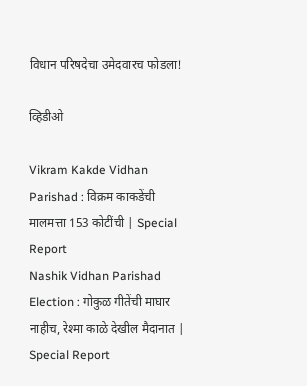विधान परिषदेचा उमेदवारच फोडला!

व्हिडीओ

Vikram Kakde Vidhan Parishad : विक्रम काकडेंची मालमत्ता 153 कोटींची | Special Report
Nashik Vidhan Parishad Election : गोकुळ गीतेंची माघार नाहीच, रेश्मा काळे देखील मैदानात | Special Report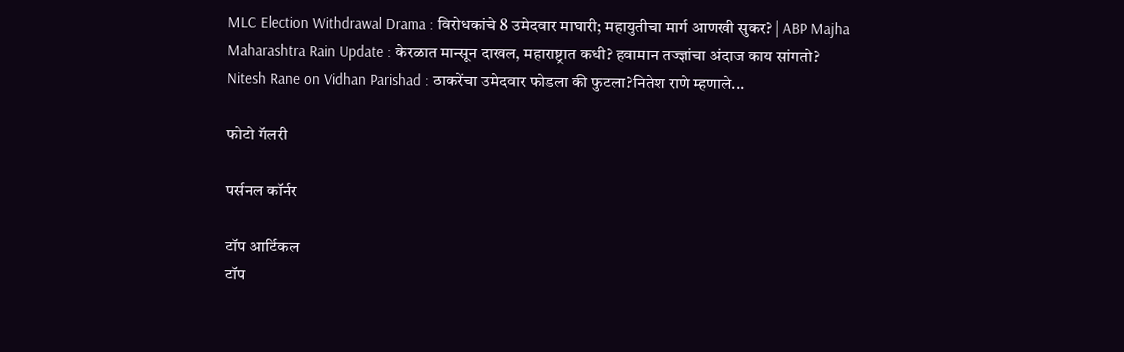MLC Election Withdrawal Drama : विरोधकांचे 8 उमेदवार माघारी; महायुतीचा मार्ग आणखी सुकर? | ABP Majha
Maharashtra Rain Update : केरळात मान्सून दाखल, महाराष्ट्रात कधी? हवामान तज्ज्ञांचा अंदाज काय सांगतो?
Nitesh Rane on Vidhan Parishad : ठाकरेंचा उमेदवार फोडला की फुटला?नितेश राणे म्हणाले...

फोटो गॅलरी

पर्सनल कॉर्नर

टॉप आर्टिकल
टॉप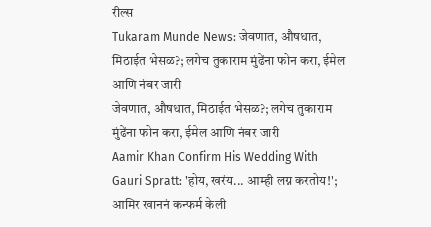रील्स
Tukaram Munde News: जेवणात, औषधात, मिठाईत भेसळ?; लगेच तुकाराम मुंढेंना फोन करा, ईमेल आणि नंबर जारी
जेवणात, औषधात, मिठाईत भेसळ?; लगेच तुकाराम मुंढेंना फोन करा, ईमेल आणि नंबर जारी
Aamir Khan Confirm His Wedding With Gauri Spratt: 'होय, खरंय... आम्ही लग्न करतोय!'; आमिर खाननं कन्फर्म केली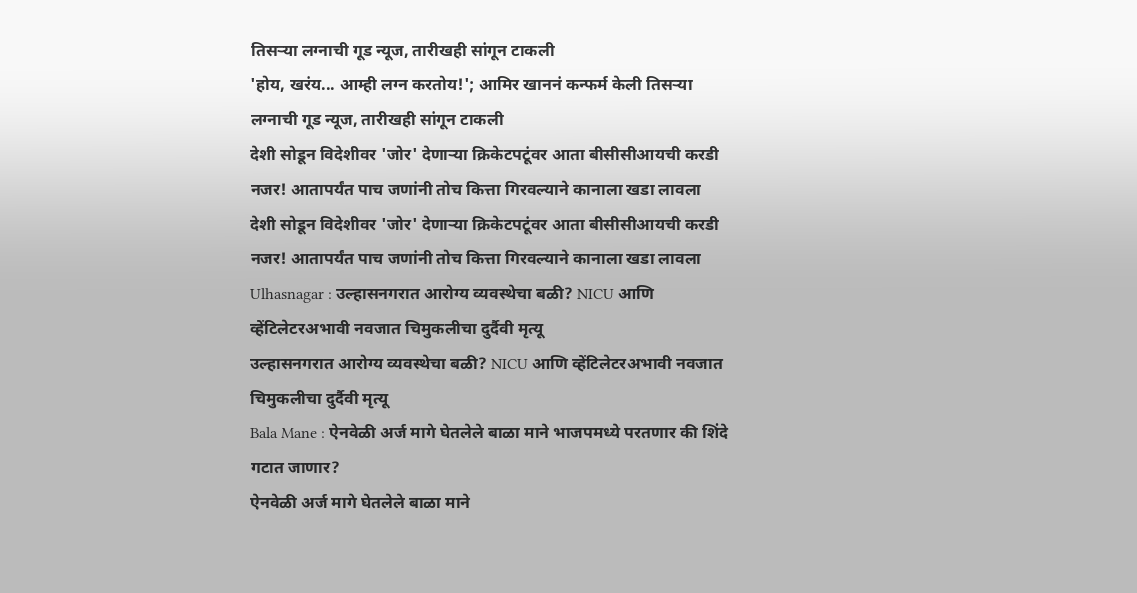तिसऱ्या लग्नाची गूड न्यूज, तारीखही सांगून टाकली
'होय, खरंय... आम्ही लग्न करतोय!'; आमिर खाननं कन्फर्म केली तिसऱ्या लग्नाची गूड न्यूज, तारीखही सांगून टाकली
देशी सोडून विदेशीवर 'जोर' देणाऱ्या क्रिकेटपटूंवर आता बीसीसीआयची करडी नजर! आतापर्यंत पाच जणांनी तोच कित्ता गिरवल्याने कानाला खडा लावला
देशी सोडून विदेशीवर 'जोर' देणाऱ्या क्रिकेटपटूंवर आता बीसीसीआयची करडी नजर! आतापर्यंत पाच जणांनी तोच कित्ता गिरवल्याने कानाला खडा लावला
Ulhasnagar : उल्हासनगरात आरोग्य व्यवस्थेचा बळी? NICU आणि व्हेंटिलेटरअभावी नवजात चिमुकलीचा दुर्दैवी मृत्यू
उल्हासनगरात आरोग्य व्यवस्थेचा बळी? NICU आणि व्हेंटिलेटरअभावी नवजात चिमुकलीचा दुर्दैवी मृत्यू
Bala Mane : ऐनवेळी अर्ज मागे घेतलेले बाळा माने भाजपमध्ये परतणार की शिंदे गटात जाणार?
ऐनवेळी अर्ज मागे घेतलेले बाळा माने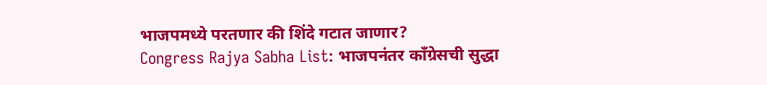भाजपमध्ये परतणार की शिंदे गटात जाणार?
Congress Rajya Sabha List: भाजपनंतर काँग्रेसची सुद्धा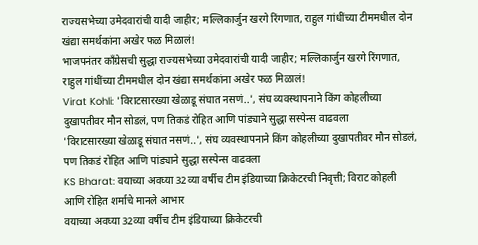राज्यसभेच्या उमेदवारांची यादी जाहीर; मल्लिकार्जुन खरगे रिंगणात, राहुल गांधींच्या टीममधील दोन खंद्या समर्थकांना अखेर फळ मिळालं!
भाजपनंतर काँग्रेसची सुद्धा राज्यसभेच्या उमेदवारांची यादी जाहीर; मल्लिकार्जुन खरगे रिंगणात, राहुल गांधींच्या टीममधील दोन खंद्या समर्थकांना अखेर फळ मिळालं!
Virat Kohli: 'विराटसारख्या खेळाडू संघात नसणं..', संघ व्यवस्थापनाने किंग कोहलीच्या दुखापतीवर मौन सोडलं, पण तिकडं रोहित आणि पांड्याने सुद्धा सस्पेन्स वाढवला
'विराटसारख्या खेळाडू संघात नसणं..', संघ व्यवस्थापनाने किंग कोहलीच्या दुखापतीवर मौन सोडलं, पण तिकडं रोहित आणि पांड्याने सुद्धा सस्पेन्स वाढवला
KS Bharat: वयाच्या अवघ्या 32व्या वर्षीच टीम इंडियाच्या क्रिकेटरची निवृत्ती; विराट कोहली आणि रोहित शर्माचे मानले आभार
वयाच्या अवघ्या 32व्या वर्षीच टीम इंडियाच्या क्रिकेटरची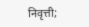निवृत्ती;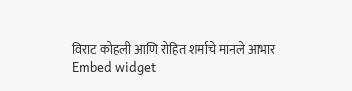विराट कोहली आणि रोहित शर्माचे मानले आभार
Embed widget